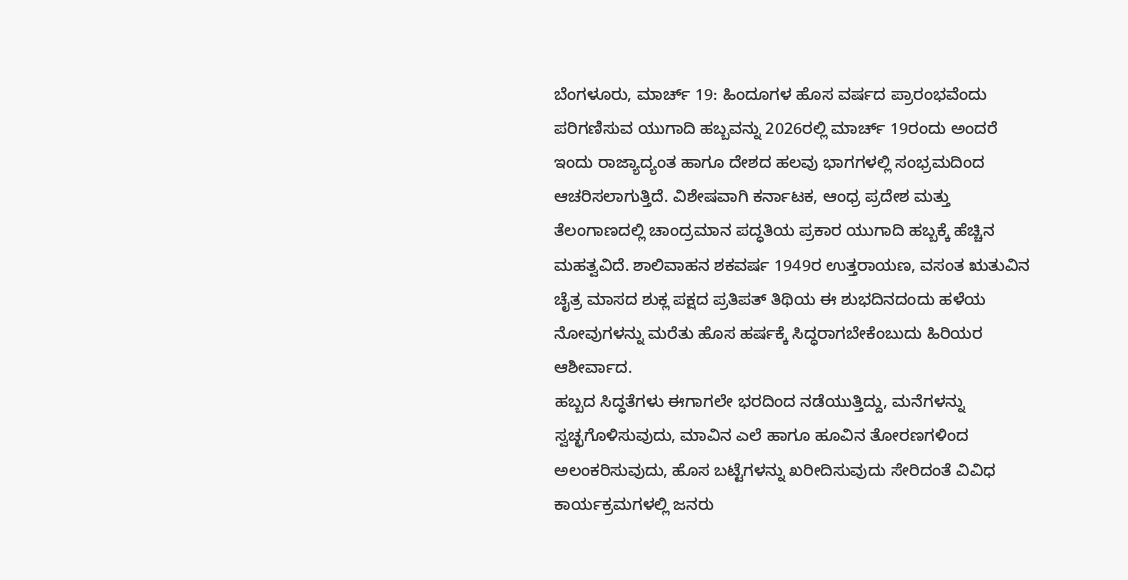ಬೆಂಗಳೂರು, ಮಾರ್ಚ್ 19: ಹಿಂದೂಗಳ ಹೊಸ ವರ್ಷದ ಪ್ರಾರಂಭವೆಂದು ಪರಿಗಣಿಸುವ ಯುಗಾದಿ ಹಬ್ಬವನ್ನು 2026ರಲ್ಲಿ ಮಾರ್ಚ್ 19ರಂದು ಅಂದರೆ ಇಂದು ರಾಜ್ಯಾದ್ಯಂತ ಹಾಗೂ ದೇಶದ ಹಲವು ಭಾಗಗಳಲ್ಲಿ ಸಂಭ್ರಮದಿಂದ ಆಚರಿಸಲಾಗುತ್ತಿದೆ. ವಿಶೇಷವಾಗಿ ಕರ್ನಾಟಕ, ಆಂಧ್ರ ಪ್ರದೇಶ ಮತ್ತು ತೆಲಂಗಾಣದಲ್ಲಿ ಚಾಂದ್ರಮಾನ ಪದ್ಧತಿಯ ಪ್ರಕಾರ ಯುಗಾದಿ ಹಬ್ಬಕ್ಕೆ ಹೆಚ್ಚಿನ ಮಹತ್ವವಿದೆ. ಶಾಲಿವಾಹನ ಶಕವರ್ಷ 1949ರ ಉತ್ತರಾಯಣ, ವಸಂತ ಋತುವಿನ ಚೈತ್ರ ಮಾಸದ ಶುಕ್ಲ ಪಕ್ಷದ ಪ್ರತಿಪತ್ ತಿಥಿಯ ಈ ಶುಭದಿನದಂದು ಹಳೆಯ ನೋವುಗಳನ್ನು ಮರೆತು ಹೊಸ ಹರ್ಷಕ್ಕೆ ಸಿದ್ಧರಾಗಬೇಕೆಂಬುದು ಹಿರಿಯರ ಆಶೀರ್ವಾದ.
ಹಬ್ಬದ ಸಿದ್ಧತೆಗಳು ಈಗಾಗಲೇ ಭರದಿಂದ ನಡೆಯುತ್ತಿದ್ದು, ಮನೆಗಳನ್ನು ಸ್ವಚ್ಛಗೊಳಿಸುವುದು, ಮಾವಿನ ಎಲೆ ಹಾಗೂ ಹೂವಿನ ತೋರಣಗಳಿಂದ ಅಲಂಕರಿಸುವುದು, ಹೊಸ ಬಟ್ಟೆಗಳನ್ನು ಖರೀದಿಸುವುದು ಸೇರಿದಂತೆ ವಿವಿಧ ಕಾರ್ಯಕ್ರಮಗಳಲ್ಲಿ ಜನರು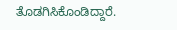ತೊಡಗಿಸಿಕೊಂಡಿದ್ದಾರೆ.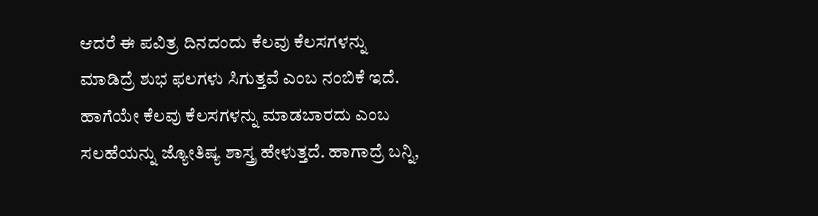ಆದರೆ ಈ ಪವಿತ್ರ ದಿನದಂದು ಕೆಲವು ಕೆಲಸಗಳನ್ನು ಮಾಡಿದ್ರೆ ಶುಭ ಫಲಗಳು ಸಿಗುತ್ತವೆ ಎಂಬ ನಂಬಿಕೆ ಇದೆ. ಹಾಗೆಯೇ ಕೆಲವು ಕೆಲಸಗಳನ್ನು ಮಾಡಬಾರದು ಎಂಬ ಸಲಹೆಯನ್ನು ಜ್ಯೋತಿಷ್ಯ ಶಾಸ್ತ್ರ ಹೇಳುತ್ತದೆ. ಹಾಗಾದ್ರೆ ಬನ್ನಿ,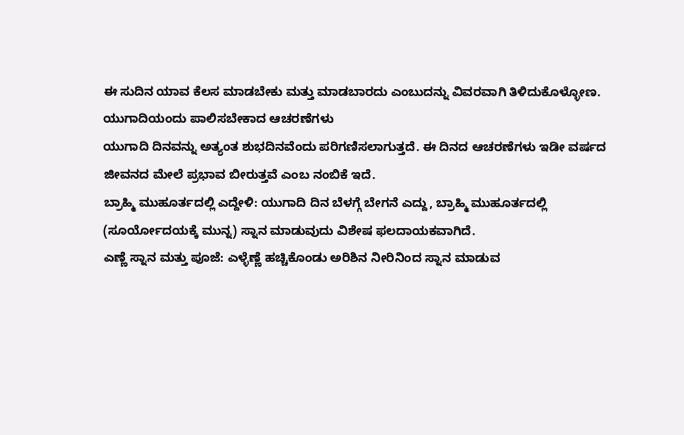ಈ ಸುದಿನ ಯಾವ ಕೆಲಸ ಮಾಡಬೇಕು ಮತ್ತು ಮಾಡಬಾರದು ಎಂಬುದನ್ನು ವಿವರವಾಗಿ ತಿಳಿದುಕೊಳ್ಳೋಣ.
ಯುಗಾದಿಯಂದು ಪಾಲಿಸಬೇಕಾದ ಆಚರಣೆಗಳು
ಯುಗಾದಿ ದಿನವನ್ನು ಅತ್ಯಂತ ಶುಭದಿನವೆಂದು ಪರಿಗಣಿಸಲಾಗುತ್ತದೆ. ಈ ದಿನದ ಆಚರಣೆಗಳು ಇಡೀ ವರ್ಷದ ಜೀವನದ ಮೇಲೆ ಪ್ರಭಾವ ಬೀರುತ್ತವೆ ಎಂಬ ನಂಬಿಕೆ ಇದೆ.
ಬ್ರಾಹ್ಮಿ ಮುಹೂರ್ತದಲ್ಲಿ ಎದ್ದೇಳಿ: ಯುಗಾದಿ ದಿನ ಬೆಳಗ್ಗೆ ಬೇಗನೆ ಎದ್ದು, ಬ್ರಾಹ್ಮಿ ಮುಹೂರ್ತದಲ್ಲಿ (ಸೂರ್ಯೋದಯಕ್ಕೆ ಮುನ್ನ) ಸ್ನಾನ ಮಾಡುವುದು ವಿಶೇಷ ಫಲದಾಯಕವಾಗಿದೆ.
ಎಣ್ಣೆ ಸ್ನಾನ ಮತ್ತು ಪೂಜೆ: ಎಳ್ಳೆಣ್ಣೆ ಹಚ್ಚಿಕೊಂಡು ಅರಿಶಿನ ನೀರಿನಿಂದ ಸ್ನಾನ ಮಾಡುವ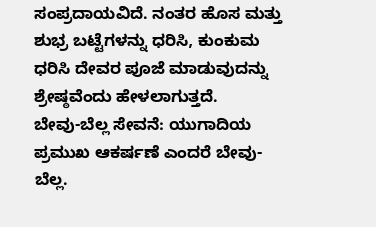ಸಂಪ್ರದಾಯವಿದೆ. ನಂತರ ಹೊಸ ಮತ್ತು ಶುಭ್ರ ಬಟ್ಟೆಗಳನ್ನು ಧರಿಸಿ, ಕುಂಕುಮ ಧರಿಸಿ ದೇವರ ಪೂಜೆ ಮಾಡುವುದನ್ನು ಶ್ರೇಷ್ಠವೆಂದು ಹೇಳಲಾಗುತ್ತದೆ.
ಬೇವು-ಬೆಲ್ಲ ಸೇವನೆ: ಯುಗಾದಿಯ ಪ್ರಮುಖ ಆಕರ್ಷಣೆ ಎಂದರೆ ಬೇವು-ಬೆಲ್ಲ.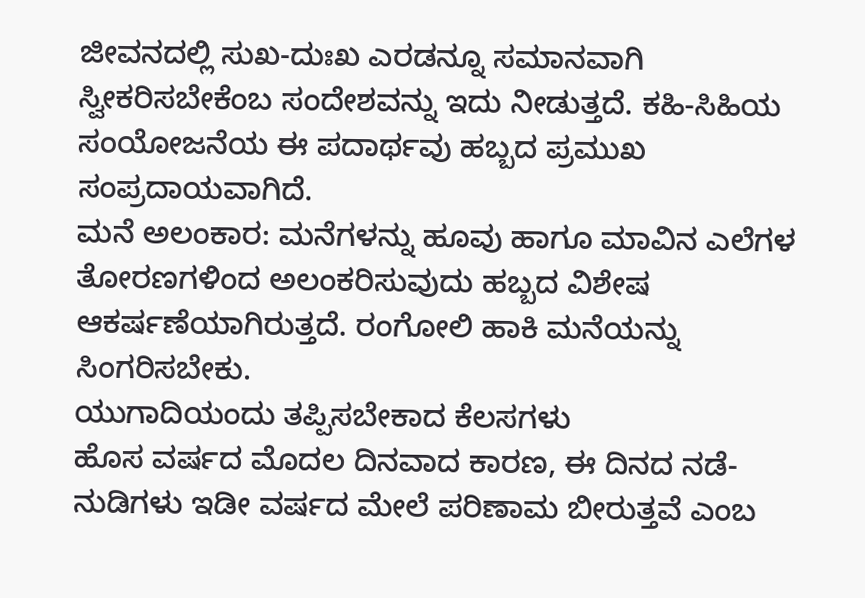ಜೀವನದಲ್ಲಿ ಸುಖ-ದುಃಖ ಎರಡನ್ನೂ ಸಮಾನವಾಗಿ ಸ್ವೀಕರಿಸಬೇಕೆಂಬ ಸಂದೇಶವನ್ನು ಇದು ನೀಡುತ್ತದೆ. ಕಹಿ-ಸಿಹಿಯ ಸಂಯೋಜನೆಯ ಈ ಪದಾರ್ಥವು ಹಬ್ಬದ ಪ್ರಮುಖ ಸಂಪ್ರದಾಯವಾಗಿದೆ.
ಮನೆ ಅಲಂಕಾರ: ಮನೆಗಳನ್ನು ಹೂವು ಹಾಗೂ ಮಾವಿನ ಎಲೆಗಳ ತೋರಣಗಳಿಂದ ಅಲಂಕರಿಸುವುದು ಹಬ್ಬದ ವಿಶೇಷ ಆಕರ್ಷಣೆಯಾಗಿರುತ್ತದೆ. ರಂಗೋಲಿ ಹಾಕಿ ಮನೆಯನ್ನು ಸಿಂಗರಿಸಬೇಕು.
ಯುಗಾದಿಯಂದು ತಪ್ಪಿಸಬೇಕಾದ ಕೆಲಸಗಳು
ಹೊಸ ವರ್ಷದ ಮೊದಲ ದಿನವಾದ ಕಾರಣ, ಈ ದಿನದ ನಡೆ-ನುಡಿಗಳು ಇಡೀ ವರ್ಷದ ಮೇಲೆ ಪರಿಣಾಮ ಬೀರುತ್ತವೆ ಎಂಬ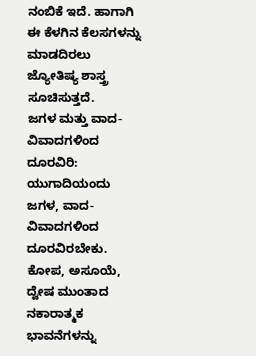ನಂಬಿಕೆ ಇದೆ. ಹಾಗಾಗಿ ಈ ಕೆಳಗಿನ ಕೆಲಸಗಳನ್ನು ಮಾಡದಿರಲು ಜ್ಯೋತಿಷ್ಯ ಶಾಸ್ತ್ರ ಸೂಚಿಸುತ್ತದೆ.
ಜಗಳ ಮತ್ತು ವಾದ-ವಿವಾದಗಳಿಂದ ದೂರವಿರಿ: ಯುಗಾದಿಯಂದು ಜಗಳ, ವಾದ-ವಿವಾದಗಳಿಂದ ದೂರವಿರಬೇಕು. ಕೋಪ, ಅಸೂಯೆ, ದ್ವೇಷ ಮುಂತಾದ ನಕಾರಾತ್ಮಕ ಭಾವನೆಗಳನ್ನು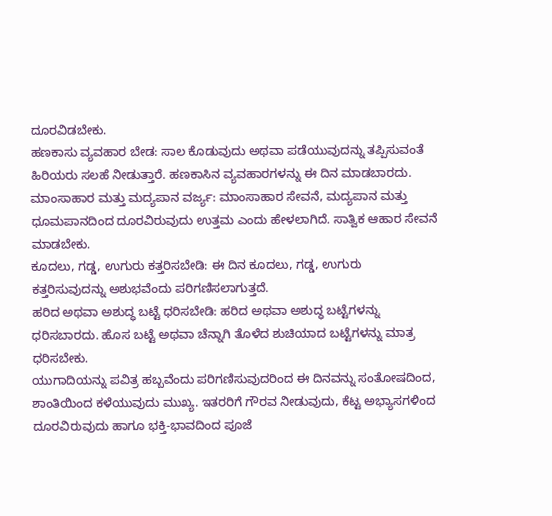ದೂರವಿಡಬೇಕು.
ಹಣಕಾಸು ವ್ಯವಹಾರ ಬೇಡ: ಸಾಲ ಕೊಡುವುದು ಅಥವಾ ಪಡೆಯುವುದನ್ನು ತಪ್ಪಿಸುವಂತೆ ಹಿರಿಯರು ಸಲಹೆ ನೀಡುತ್ತಾರೆ. ಹಣಕಾಸಿನ ವ್ಯವಹಾರಗಳನ್ನು ಈ ದಿನ ಮಾಡಬಾರದು.
ಮಾಂಸಾಹಾರ ಮತ್ತು ಮದ್ಯಪಾನ ವರ್ಜ್ಯ: ಮಾಂಸಾಹಾರ ಸೇವನೆ, ಮದ್ಯಪಾನ ಮತ್ತು ಧೂಮಪಾನದಿಂದ ದೂರವಿರುವುದು ಉತ್ತಮ ಎಂದು ಹೇಳಲಾಗಿದೆ. ಸಾತ್ವಿಕ ಆಹಾರ ಸೇವನೆ ಮಾಡಬೇಕು.
ಕೂದಲು, ಗಡ್ಡ, ಉಗುರು ಕತ್ತರಿಸಬೇಡಿ: ಈ ದಿನ ಕೂದಲು, ಗಡ್ಡ, ಉಗುರು ಕತ್ತರಿಸುವುದನ್ನು ಅಶುಭವೆಂದು ಪರಿಗಣಿಸಲಾಗುತ್ತದೆ.
ಹರಿದ ಅಥವಾ ಅಶುದ್ಧ ಬಟ್ಟೆ ಧರಿಸಬೇಡಿ: ಹರಿದ ಅಥವಾ ಅಶುದ್ಧ ಬಟ್ಟೆಗಳನ್ನು ಧರಿಸಬಾರದು. ಹೊಸ ಬಟ್ಟೆ ಅಥವಾ ಚೆನ್ನಾಗಿ ತೊಳೆದ ಶುಚಿಯಾದ ಬಟ್ಟೆಗಳನ್ನು ಮಾತ್ರ ಧರಿಸಬೇಕು.
ಯುಗಾದಿಯನ್ನು ಪವಿತ್ರ ಹಬ್ಬವೆಂದು ಪರಿಗಣಿಸುವುದರಿಂದ ಈ ದಿನವನ್ನು ಸಂತೋಷದಿಂದ, ಶಾಂತಿಯಿಂದ ಕಳೆಯುವುದು ಮುಖ್ಯ. ಇತರರಿಗೆ ಗೌರವ ನೀಡುವುದು, ಕೆಟ್ಟ ಅಭ್ಯಾಸಗಳಿಂದ ದೂರವಿರುವುದು ಹಾಗೂ ಭಕ್ತಿ-ಭಾವದಿಂದ ಪೂಜೆ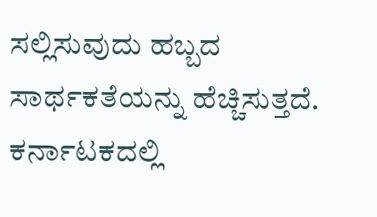ಸಲ್ಲಿಸುವುದು ಹಬ್ಬದ ಸಾರ್ಥಕತೆಯನ್ನು ಹೆಚ್ಚಿಸುತ್ತದೆ. ಕರ್ನಾಟಕದಲ್ಲಿ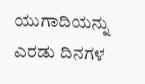ಯುಗಾದಿಯನ್ನು ಎರಡು ದಿನಗಳ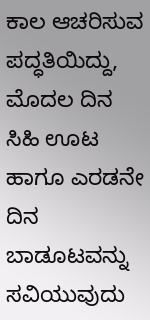ಕಾಲ ಆಚರಿಸುವ ಪದ್ಧತಿಯಿದ್ದು, ಮೊದಲ ದಿನ ಸಿಹಿ ಊಟ ಹಾಗೂ ಎರಡನೇ ದಿನ ಬಾಡೂಟವನ್ನು ಸವಿಯುವುದು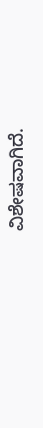ವಿಶೇಷವಾಗಿದೆ.